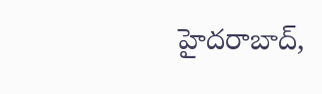హైదరాబాద్,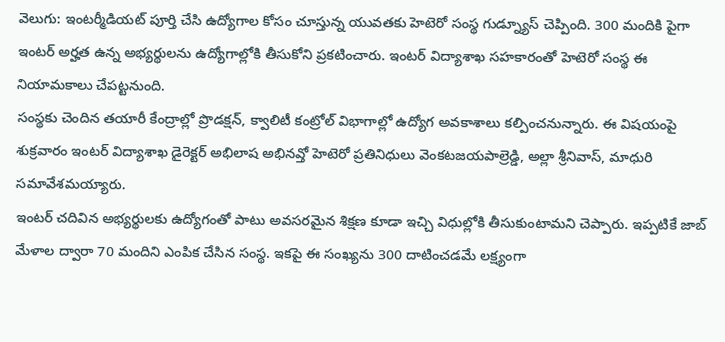వెలుగు: ఇంటర్మీడియట్ పూర్తి చేసి ఉద్యోగాల కోసం చూస్తున్న యువతకు హెటెరో సంస్థ గుడ్న్యూస్ చెప్పింది. 300 మందికి పైగా ఇంటర్ అర్హత ఉన్న అభ్యర్థులను ఉద్యోగాల్లోకి తీసుకోని ప్రకటించారు. ఇంటర్ విద్యాశాఖ సహకారంతో హెటెరో సంస్థ ఈ నియామకాలు చేపట్టనుంది.
సంస్థకు చెందిన తయారీ కేంద్రాల్లో ప్రొడక్షన్, క్వాలిటీ కంట్రోల్ విభాగాల్లో ఉద్యోగ అవకాశాలు కల్పించనున్నారు. ఈ విషయంపై శుక్రవారం ఇంటర్ విద్యాశాఖ డైరెక్టర్ అభిలాష అభినవ్తో హెటెరో ప్రతినిధులు వెంకటజయపాల్రెడ్డి, అల్లా శ్రీనివాస్, మాధురి సమావేశమయ్యారు.
ఇంటర్ చదివిన అభ్యర్థులకు ఉద్యోగంతో పాటు అవసరమైన శిక్షణ కూడా ఇచ్చి విధుల్లోకి తీసుకుంటామని చెప్పారు. ఇప్పటికే జాబ్ మేళాల ద్వారా 70 మందిని ఎంపిక చేసిన సంస్థ. ఇకపై ఈ సంఖ్యను 300 దాటించడమే లక్ష్యంగా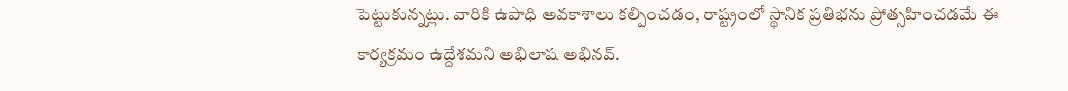పెట్టుకున్నట్లు. వారికి ఉపాధి అవకాశాలు కల్పించడం, రాష్ట్రంలో స్థానిక ప్రతిభను ప్రోత్సహించడమే ఈ కార్యక్రమం ఉద్దేశమని అభిలాష అభినవ్.